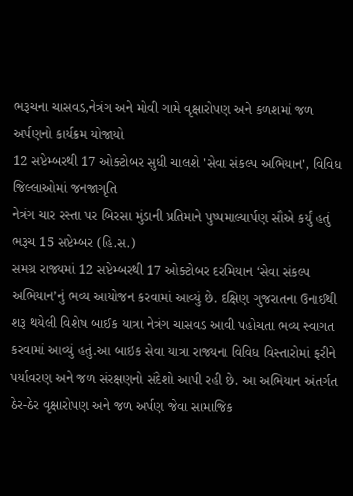ભરૂચના ચાસવડ,નેત્રંગ અને મોવી ગામે વૃક્ષારોપણ અને કળશમાં જળ અર્પણનો કાર્યક્રમ યોજાયો
12 સપ્ટેમ્બરથી 17 ઓક્ટોબર સુધી ચાલશે 'સેવા સંકલ્પ અભિયાન', વિવિધ જિલ્લાઓમાં જનજાગૃતિ
નેત્રંગ ચાર રસ્તા પર બિરસા મુંડાની પ્રતિમાને પુષ્પમાલ્યાર્પણ સૌએ કર્યું હતું
ભરૂચ 15 સપ્ટેમ્બર (હિ.સ.)
સમગ્ર રાજ્યમાં 12 સપ્ટેમ્બરથી 17 ઓક્ટોબર દરમિયાન ‘સેવા સંકલ્પ અભિયાન’નું ભવ્ય આયોજન કરવામાં આવ્યું છે. દક્ષિણ ગુજરાતના ઉનાઈથી શરૂ થયેલી વિશેષ બાઈક યાત્રા નેત્રંગ ચાસવડ આવી પહોચતા ભવ્ય સ્વાગત કરવામાં આવ્યું હતું.આ બાઇક સેવા યાત્રા રાજ્યના વિવિધ વિસ્તારોમાં ફરીને પર્યાવરણ અને જળ સંરક્ષણનો સંદેશો આપી રહી છે. આ અભિયાન અંતર્ગત ઠેર-ઠેર વૃક્ષારોપણ અને જળ અર્પણ જેવા સામાજિક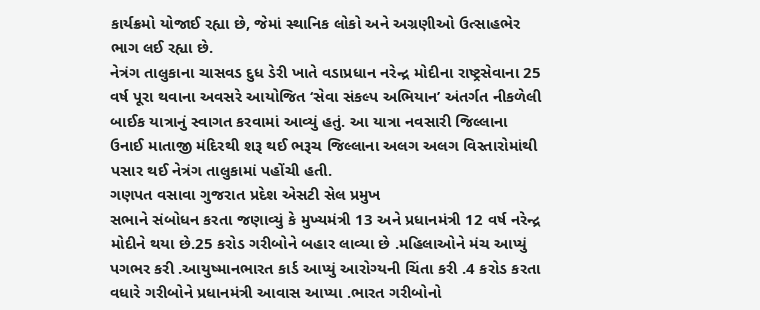કાર્યક્રમો યોજાઈ રહ્યા છે, જેમાં સ્થાનિક લોકો અને અગ્રણીઓ ઉત્સાહભેર ભાગ લઈ રહ્યા છે.
નેત્રંગ તાલુકાના ચાસવડ દુધ ડેરી ખાતે વડાપ્રધાન નરેન્દ્ર મોદીના રાષ્ટ્રસેવાના 25 વર્ષ પૂરા થવાના અવસરે આયોજિત ‘સેવા સંકલ્પ અભિયાન’ અંતર્ગત નીકળેલી બાઈક યાત્રાનું સ્વાગત કરવામાં આવ્યું હતું. આ યાત્રા નવસારી જિલ્લાના ઉનાઈ માતાજી મંદિરથી શરૂ થઈ ભરૂચ જિલ્લાના અલગ અલગ વિસ્તારોમાંથી પસાર થઈ નેત્રંગ તાલુકામાં પહોંચી હતી.
ગણપત વસાવા ગુજરાત પ્રદેશ એસટી સેલ પ્રમુખ
સભાને સંબોધન કરતા જણાવ્યું કે મુખ્યમંત્રી 13 અને પ્રધાનમંત્રી 12 વર્ષ નરેન્દ્ર મોદીને થયા છે.25 કરોડ ગરીબોને બહાર લાવ્યા છે .મહિલાઓને મંચ આપ્યું પગભર કરી .આયુષ્માનભારત કાર્ડ આપ્યું આરોગ્યની ચિંતા કરી .4 કરોડ કરતા વધારે ગરીબોને પ્રધાનમંત્રી આવાસ આપ્યા .ભારત ગરીબોનો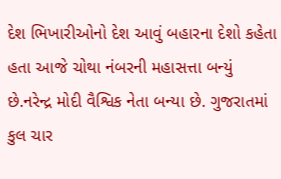દેશ ભિખારીઓનો દેશ આવું બહારના દેશો કહેતા હતા આજે ચોથા નંબરની મહાસત્તા બન્યું છે.નરેન્દ્ર મોદી વૈશ્વિક નેતા બન્યા છે. ગુજરાતમાં કુલ ચાર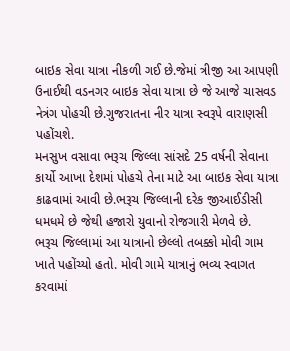બાઇક સેવા યાત્રા નીકળી ગઈ છે.જેમાં ત્રીજી આ આપણી ઉનાઈથી વડનગર બાઇક સેવા યાત્રા છે જે આજે ચાસવડ નેત્રંગ પોહચી છે.ગુજરાતના નીર યાત્રા સ્વરૂપે વારાણસી પહોંચશે.
મનસુખ વસાવા ભરૂચ જિલ્લા સાંસદે 25 વર્ષની સેવાના કાર્યો આખા દેશમાં પોહચે તેના માટે આ બાઇક સેવા યાત્રા કાઢવામાં આવી છે.ભરૂચ જિલ્લાની દરેક જીઆઈડીસી ધમધમે છે જેથી હજારો યુવાનો રોજગારી મેળવે છે.
ભરૂચ જિલ્લામાં આ યાત્રાનો છેલ્લો તબક્કો મોવી ગામ ખાતે પહોંચ્યો હતો. મોવી ગામે યાત્રાનું ભવ્ય સ્વાગત કરવામાં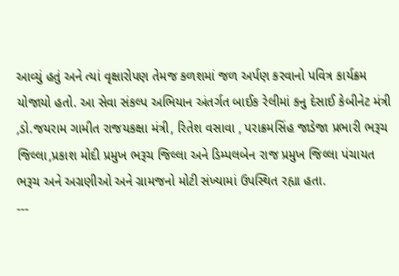આવ્યું હતું અને ત્યાં વૃક્ષારોપણ તેમજ કળશમાં જળ અર્પણ કરવાનો પવિત્ર કાર્યક્રમ યોજાયો હતો. આ સેવા સંકલ્પ અભિયાન અંતર્ગત બાઈક રેલીમાં કનુ દેસાઈ કેબીનેટ મંત્રી ,ડો.જયરામ ગામીત રાજયકક્ષા મંત્રી, રિતેશ વસાવા , પરાક્રમસિંહ જાડેજા પ્રભારી ભરૂચ જિલ્લા,પ્રકાશ મોદી પ્રમુખ ભરૂચ જિલ્લા અને ડિમ્પલબેન રાજ પ્રમુખ જિલ્લા પંચાયત ભરૂચ અને અગ્રણીઓ અને ગ્રામજનો મોટી સંખ્યામાં ઉપસ્થિત રહ્યા હતા.
---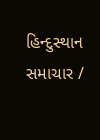હિન્દુસ્થાન સમાચાર /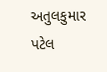અતુલકુમાર પટેલ